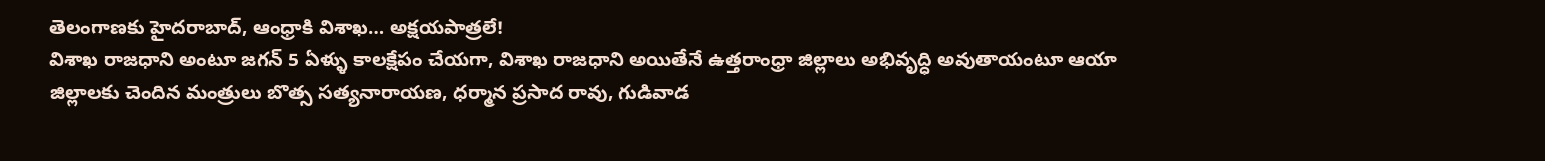తెలంగాణకు హైదరాబాద్, ఆంధ్రాకి విశాఖ… అక్షయపాత్రలే!
విశాఖ రాజధాని అంటూ జగన్ 5 ఏళ్ళు కాలక్షేపం చేయగా, విశాఖ రాజధాని అయితేనే ఉత్తరాంధ్రా జిల్లాలు అభివృద్ధి అవుతాయంటూ ఆయా జిల్లాలకు చెందిన మంత్రులు బొత్స సత్యనారాయణ, ధర్మాన ప్రసాద రావు, గుడివాడ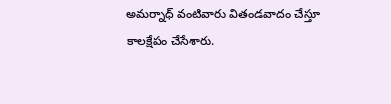అమర్నాధ్ వంటివారు వితండవాదం చేస్తూ కాలక్షేపం చేసేశారు.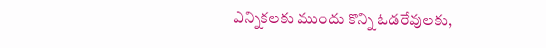ఎన్నికలకు ముందు కొన్ని ఓడరేవులకు,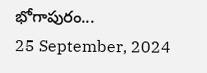భోగాపురం...
25 September, 2024